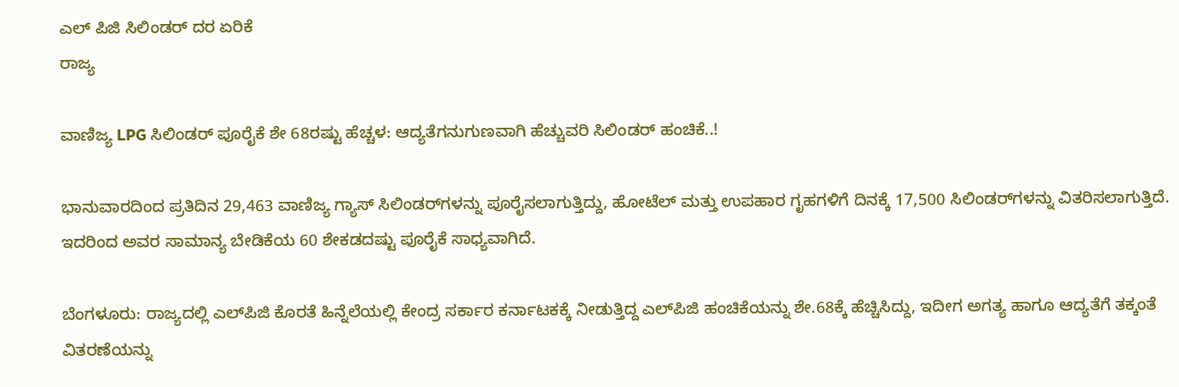ಎಲ್ ಪಿಜಿ ಸಿಲಿಂಡರ್ ದರ ಏರಿಕೆ
ರಾಜ್ಯ

ವಾಣಿಜ್ಯ LPG ಸಿಲಿಂಡರ್ ಪೂರೈಕೆ ಶೇ 68ರಷ್ಟು ಹೆಚ್ಚಳ: ಆದ್ಯತೆಗನುಗುಣವಾಗಿ ಹೆಚ್ಚುವರಿ ಸಿಲಿಂಡರ್‌ ಹಂಚಿಕೆ..!

ಭಾನುವಾರದಿಂದ ಪ್ರತಿದಿನ 29,463 ವಾಣಿಜ್ಯ ಗ್ಯಾಸ್ ಸಿಲಿಂಡರ್‌ಗಳನ್ನು ಪೂರೈಸಲಾಗುತ್ತಿದ್ದು, ಹೋಟೆಲ್ ಮತ್ತು ಉಪಹಾರ ಗೃಹಗಳಿಗೆ ದಿನಕ್ಕೆ 17,500 ಸಿಲಿಂಡರ್‌ಗಳನ್ನು ವಿತರಿಸಲಾಗುತ್ತಿದೆ. ಇದರಿಂದ ಅವರ ಸಾಮಾನ್ಯ ಬೇಡಿಕೆಯ 60 ಶೇಕಡದಷ್ಟು ಪೂರೈಕೆ ಸಾಧ್ಯವಾಗಿದೆ.

ಬೆಂಗಳೂರು: ರಾಜ್ಯದಲ್ಲಿ ಎಲ್‌ಪಿಜಿ ಕೊರತೆ ಹಿನ್ನೆಲೆಯಲ್ಲಿ ಕೇಂದ್ರ ಸರ್ಕಾರ ಕರ್ನಾಟಕಕ್ಕೆ ನೀಡುತ್ತಿದ್ದ ಎಲ್‌ಪಿಜಿ ಹಂಚಿಕೆಯನ್ನು ಶೇ.68ಕ್ಕೆ ಹೆಚ್ಚಿಸಿದ್ದು, ಇದೀಗ ಅಗತ್ಯ ಹಾಗೂ ಆದ್ಯತೆಗೆ ತಕ್ಕಂತೆ ವಿತರಣೆಯನ್ನು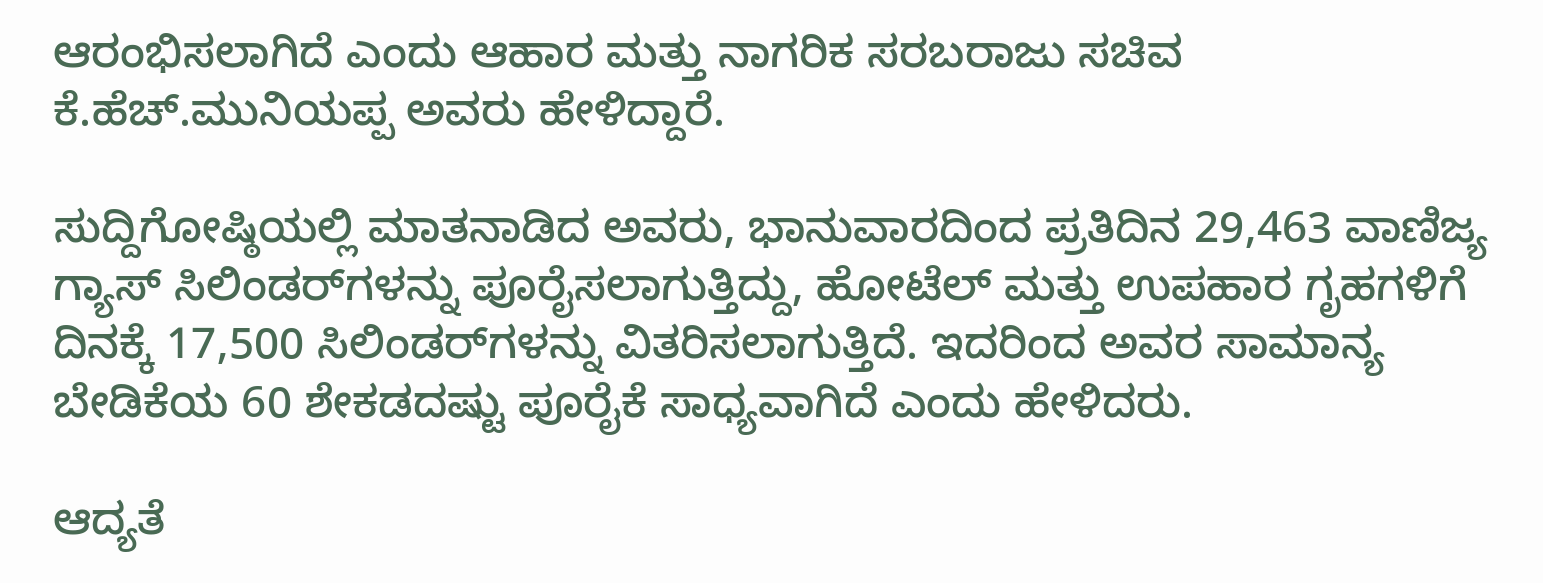ಆರಂಭಿಸಲಾಗಿದೆ ಎಂದು ಆಹಾರ ಮತ್ತು ನಾಗರಿಕ ಸರಬರಾಜು ಸಚಿವ ಕೆ.ಹೆಚ್.ಮುನಿಯಪ್ಪ ಅವರು ಹೇಳಿದ್ದಾರೆ.

ಸುದ್ದಿಗೋಷ್ಠಿಯಲ್ಲಿ ಮಾತನಾಡಿದ ಅವರು, ಭಾನುವಾರದಿಂದ ಪ್ರತಿದಿನ 29,463 ವಾಣಿಜ್ಯ ಗ್ಯಾಸ್ ಸಿಲಿಂಡರ್‌ಗಳನ್ನು ಪೂರೈಸಲಾಗುತ್ತಿದ್ದು, ಹೋಟೆಲ್ ಮತ್ತು ಉಪಹಾರ ಗೃಹಗಳಿಗೆ ದಿನಕ್ಕೆ 17,500 ಸಿಲಿಂಡರ್‌ಗಳನ್ನು ವಿತರಿಸಲಾಗುತ್ತಿದೆ. ಇದರಿಂದ ಅವರ ಸಾಮಾನ್ಯ ಬೇಡಿಕೆಯ 60 ಶೇಕಡದಷ್ಟು ಪೂರೈಕೆ ಸಾಧ್ಯವಾಗಿದೆ ಎಂದು ಹೇಳಿದರು.

ಆದ್ಯತೆ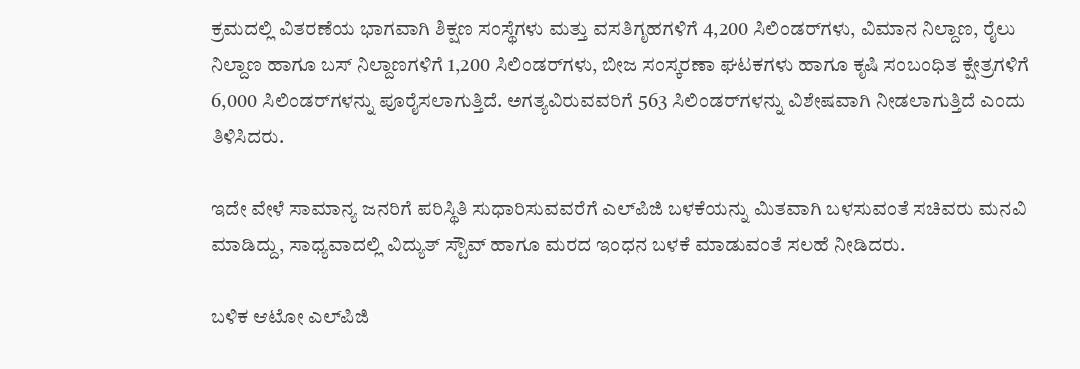ಕ್ರಮದಲ್ಲಿ ವಿತರಣೆಯ ಭಾಗವಾಗಿ ಶಿಕ್ಷಣ ಸಂಸ್ಥೆಗಳು ಮತ್ತು ವಸತಿಗೃಹಗಳಿಗೆ 4,200 ಸಿಲಿಂಡರ್‌ಗಳು, ವಿಮಾನ ನಿಲ್ದಾಣ, ರೈಲು ನಿಲ್ದಾಣ ಹಾಗೂ ಬಸ್ ನಿಲ್ದಾಣಗಳಿಗೆ 1,200 ಸಿಲಿಂಡರ್‌ಗಳು, ಬೀಜ ಸಂಸ್ಕರಣಾ ಘಟಕಗಳು ಹಾಗೂ ಕೃಷಿ ಸಂಬಂಧಿತ ಕ್ಷೇತ್ರಗಳಿಗೆ 6,000 ಸಿಲಿಂಡರ್‌ಗಳನ್ನು ಪೂರೈಸಲಾಗುತ್ತಿದೆ. ಅಗತ್ಯವಿರುವವರಿಗೆ 563 ಸಿಲಿಂಡರ್‌ಗಳನ್ನು ವಿಶೇಷವಾಗಿ ನೀಡಲಾಗುತ್ತಿದೆ ಎಂದು ತಿಳಿಸಿದರು.

ಇದೇ ವೇಳೆ ಸಾಮಾನ್ಯ ಜನರಿಗೆ ಪರಿಸ್ಥಿತಿ ಸುಧಾರಿಸುವವರೆಗೆ ಎಲ್‌ಪಿಜಿ ಬಳಕೆಯನ್ನು ಮಿತವಾಗಿ ಬಳಸುವಂತೆ ಸಚಿವರು ಮನವಿ ಮಾಡಿದ್ದು, ಸಾಧ್ಯವಾದಲ್ಲಿ ವಿದ್ಯುತ್ ಸ್ಟೌವ್ ಹಾಗೂ ಮರದ ಇಂಧನ ಬಳಕೆ ಮಾಡುವಂತೆ ಸಲಹೆ ನೀಡಿದರು.

ಬಳಿಕ ಆಟೋ ಎಲ್‌ಪಿಜಿ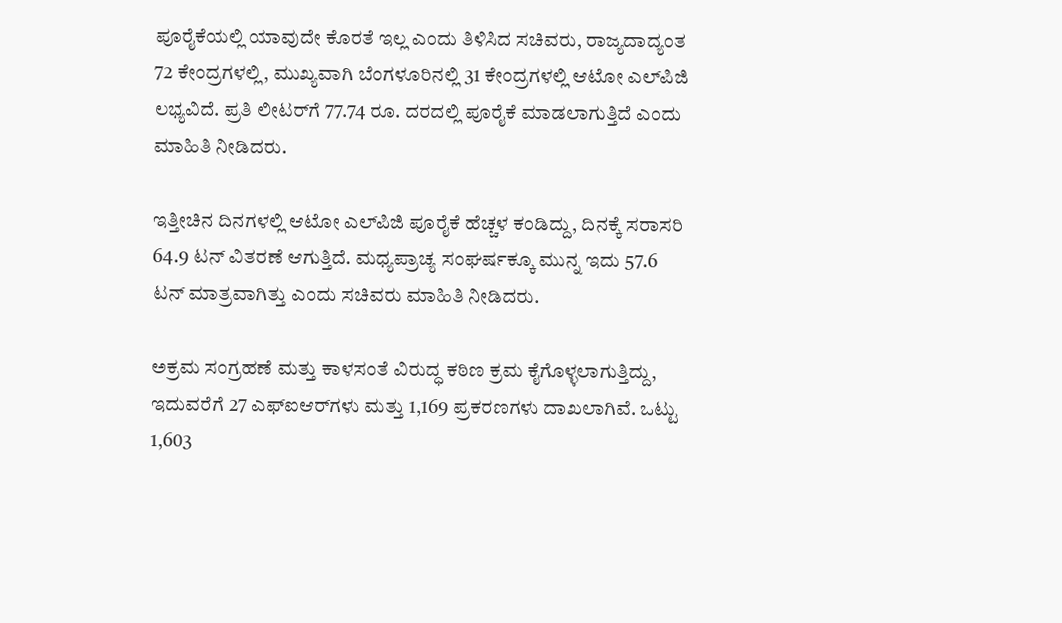ಪೂರೈಕೆಯಲ್ಲಿ ಯಾವುದೇ ಕೊರತೆ ಇಲ್ಲ ಎಂದು ತಿಳಿಸಿದ ಸಚಿವರು, ರಾಜ್ಯದಾದ್ಯಂತ 72 ಕೇಂದ್ರಗಳಲ್ಲಿ, ಮುಖ್ಯವಾಗಿ ಬೆಂಗಳೂರಿನಲ್ಲಿ 31 ಕೇಂದ್ರಗಳಲ್ಲಿ ಆಟೋ ಎಲ್‌ಪಿಜಿ ಲಭ್ಯವಿದೆ. ಪ್ರತಿ ಲೀಟರ್‌ಗೆ 77.74 ರೂ. ದರದಲ್ಲಿ ಪೂರೈಕೆ ಮಾಡಲಾಗುತ್ತಿದೆ ಎಂದು ಮಾಹಿತಿ ನೀಡಿದರು.

ಇತ್ತೀಚಿನ ದಿನಗಳಲ್ಲಿ ಆಟೋ ಎಲ್‌ಪಿಜಿ ಪೂರೈಕೆ ಹೆಚ್ಚಳ ಕಂಡಿದ್ದು, ದಿನಕ್ಕೆ ಸರಾಸರಿ 64.9 ಟನ್ ವಿತರಣೆ ಆಗುತ್ತಿದೆ. ಮಧ್ಯಪ್ರಾಚ್ಯ ಸಂಘರ್ಷಕ್ಕೂ ಮುನ್ನ ಇದು 57.6 ಟನ್ ಮಾತ್ರವಾಗಿತ್ತು ಎಂದು ಸಚಿವರು ಮಾಹಿತಿ ನೀಡಿದರು.

ಅಕ್ರಮ ಸಂಗ್ರಹಣೆ ಮತ್ತು ಕಾಳಸಂತೆ ವಿರುದ್ಧ ಕಠಿಣ ಕ್ರಮ ಕೈಗೊಳ್ಳಲಾಗುತ್ತಿದ್ದು, ಇದುವರೆಗೆ 27 ಎಫ್‌ಐಆರ್‌ಗಳು ಮತ್ತು 1,169 ಪ್ರಕರಣಗಳು ದಾಖಲಾಗಿವೆ. ಒಟ್ಟು 1,603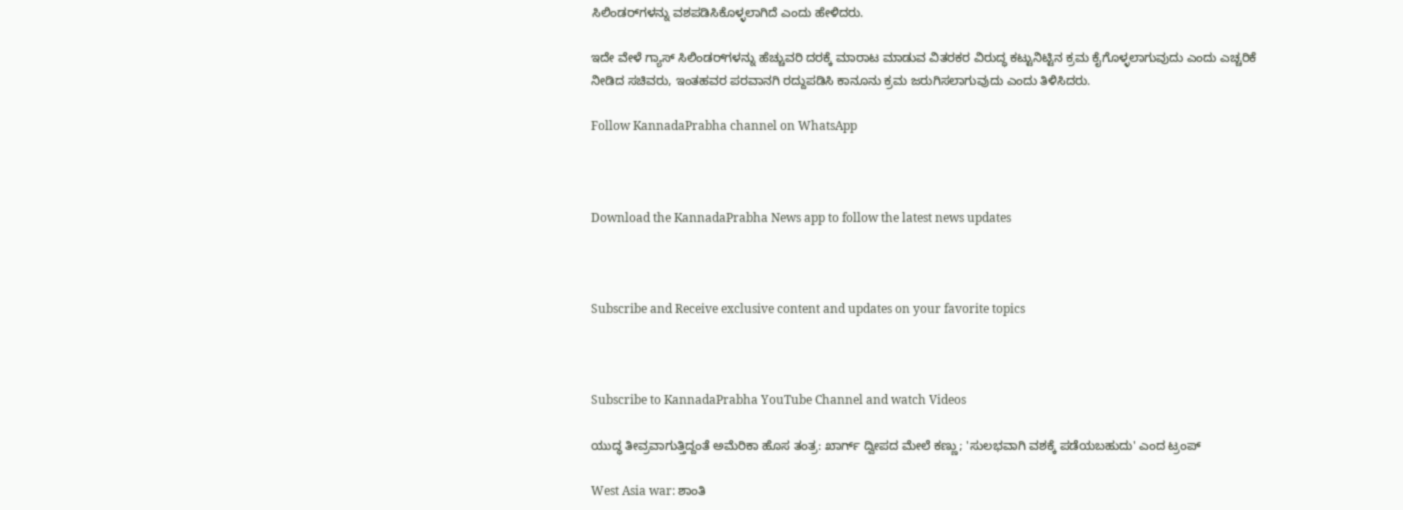ಸಿಲಿಂಡರ್‌ಗಳನ್ನು ವಶಪಡಿಸಿಕೊಳ್ಳಲಾಗಿದೆ ಎಂದು ಹೇಳಿದರು.

ಇದೇ ವೇಳೆ ಗ್ಯಾಸ್ ಸಿಲಿಂಡರ್‌ಗಳನ್ನು ಹೆಚ್ಚುವರಿ ದರಕ್ಕೆ ಮಾರಾಟ ಮಾಡುವ ವಿತರಕರ ವಿರುದ್ಧ ಕಟ್ಟುನಿಟ್ಟಿನ ಕ್ರಮ ಕೈಗೊಳ್ಳಲಾಗುವುದು ಎಂದು ಎಚ್ಚರಿಕೆ ನೀಡಿದ ಸಚಿವರು, ಇಂತಹವರ ಪರವಾನಗಿ ರದ್ದುಪಡಿಸಿ ಕಾನೂನು ಕ್ರಮ ಜರುಗಿಸಲಾಗುವುದು ಎಂದು ತಿಳಿಸಿದರು.

Follow KannadaPrabha channel on WhatsApp



Download the KannadaPrabha News app to follow the latest news updates



Subscribe and Receive exclusive content and updates on your favorite topics



Subscribe to KannadaPrabha YouTube Channel and watch Videos

ಯುದ್ಧ ತೀವ್ರವಾಗುತ್ತಿದ್ದಂತೆ ಅಮೆರಿಕಾ ಹೊಸ ತಂತ್ರ: ಖಾರ್ಗ್ ದ್ವೀಪದ ಮೇಲೆ ಕಣ್ಣು; 'ಸುಲಭವಾಗಿ ವಶಕ್ಕೆ ಪಡೆಯಬಹುದು' ಎಂದ ಟ್ರಂಪ್

West Asia war: ಶಾಂತಿ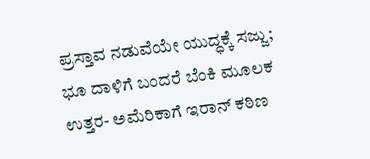ಪ್ರಸ್ತಾವ ನಡುವೆಯೇ ಯುದ್ಧಕ್ಕೆ ಸಜ್ಜು; ಭೂ ದಾಳಿಗೆ ಬಂದರೆ ಬೆಂಕಿ ಮೂಲಕ ಉತ್ತರ- ಅಮೆರಿಕಾಗೆ ಇರಾನ್ ಕಠಿಣ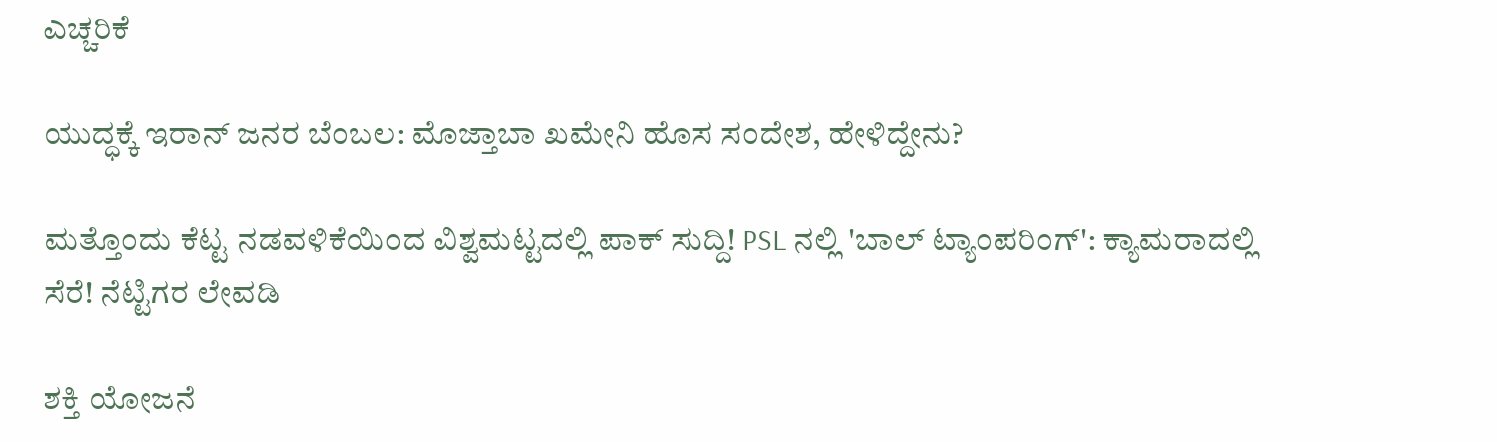ಎಚ್ಚರಿಕೆ

ಯುದ್ಧಕ್ಕೆ ಇರಾನ್ ಜನರ ಬೆಂಬಲ: ಮೊಜ್ತಾಬಾ ಖಮೇನಿ ಹೊಸ ಸಂದೇಶ, ಹೇಳಿದ್ದೇನು?

ಮತ್ತೊಂದು ಕೆಟ್ಟ ನಡವಳಿಕೆಯಿಂದ ವಿಶ್ವಮಟ್ಟದಲ್ಲಿ ಪಾಕ್ ಸುದ್ದಿ! PSL ನಲ್ಲಿ 'ಬಾಲ್ ಟ್ಯಾಂಪರಿಂಗ್': ಕ್ಯಾಮರಾದಲ್ಲಿ ಸೆರೆ! ನೆಟ್ಟಿಗರ ಲೇವಡಿ

ಶಕ್ತಿ ಯೋಜನೆ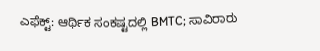ಎಫೆಕ್ಟ್: ಆರ್ಥಿಕ ಸಂಕಷ್ಟದಲ್ಲಿ BMTC; ಸಾವಿರಾರು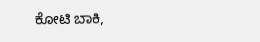ಕೋಟಿ ಬಾಕಿ,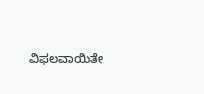ವಿಫಲವಾಯಿತೇ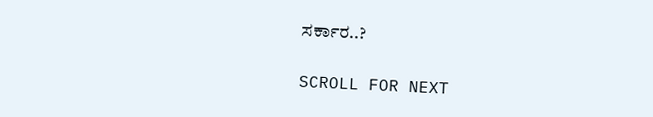ಸರ್ಕಾರ..?

SCROLL FOR NEXT